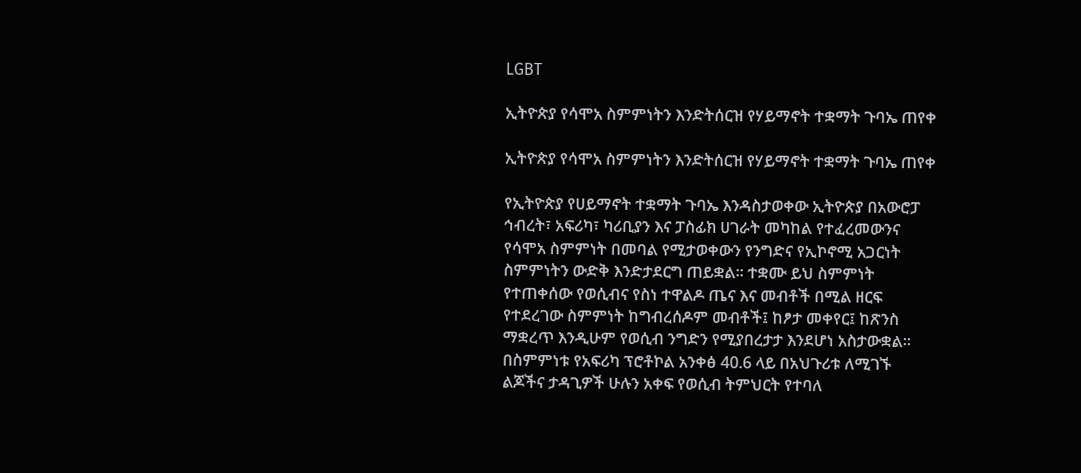LGBT

ኢትዮጵያ የሳሞአ ስምምነትን እንድትሰርዝ የሃይማኖት ተቋማት ጉባኤ ጠየቀ

ኢትዮጵያ የሳሞአ ስምምነትን እንድትሰርዝ የሃይማኖት ተቋማት ጉባኤ ጠየቀ

የኢትዮጵያ የሀይማኖት ተቋማት ጉባኤ እንዳስታወቀው ኢትዮጵያ በአውሮፓ ኅብረት፣ አፍሪካ፣ ካሪቢያን እና ፓስፊክ ሀገራት መካከል የተፈረመውንና የሳሞአ ስምምነት በመባል የሚታወቀውን የንግድና የኢኮኖሚ አጋርነት ስምምነትን ውድቅ እንድታደርግ ጠይቋል፡፡ ተቋሙ ይህ ስምምነት የተጠቀሰው የወሲብና የስነ ተዋልዶ ጤና እና መብቶች በሚል ዘርፍ የተደረገው ስምምነት ከግብረሰዶም መብቶች፤ ከፆታ መቀየር፤ ከጽንስ ማቋረጥ እንዲሁም የወሲብ ንግድን የሚያበረታታ እንደሆነ አስታውቋል፡፡ በስምምነቱ የአፍሪካ ፕሮቶኮል አንቀፅ 40.6 ላይ በአህጉሪቱ ለሚገኙ ልጆችና ታዳጊዎች ሁሉን አቀፍ የወሲብ ትምህርት የተባለ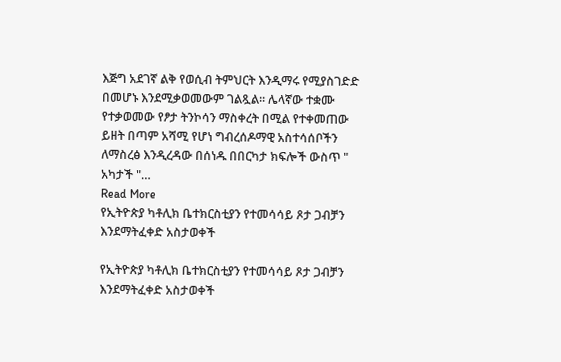እጅግ አደገኛ ልቅ የወሲብ ትምህርት እንዲማሩ የሚያስገድድ በመሆኑ እንደሚቃወመውም ገልጿል፡፡ ሌላኛው ተቋሙ የተቃወመው የፆታ ትንኮሳን ማስቀረት በሚል የተቀመጠው ይዘት በጣም አሻሚ የሆነ ግብረሰዶማዊ አስተሳሰቦችን ለማስረፅ እንዲረዳው በሰነዱ በበርካታ ክፍሎች ውስጥ " አካታች "…
Read More
የኢትዮጵያ ካቶሊክ ቤተክርስቲያን የተመሳሳይ ጾታ ጋብቻን እንደማትፈቀድ አስታወቀች

የኢትዮጵያ ካቶሊክ ቤተክርስቲያን የተመሳሳይ ጾታ ጋብቻን እንደማትፈቀድ አስታወቀች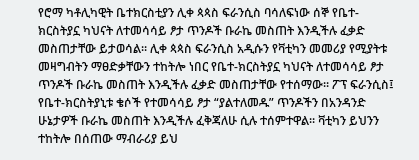የሮማ ካቶሊካዊት ቤተክርስቲያን ሊቀ ጳጳስ ፍራንሲስ ባሳለፍነው ሰኞ የቤተ-ክርስትያኗ ካህናት ለተመሳሳይ ፆታ ጥንዶች ቡራኬ መስጠት እንዲችሉ ፈቃድ መስጠታቸው ይታወሳል። ሊቀ ጳጳስ ፍራንሲስ አዲሱን የቫቲካን መመሪያ የሚያትቱ መዛግብትን ማፀድቃቸውን ተከትሎ ነበር የቤተ-ክርስትያኗ ካህናት ለተመሳሳይ ፆታ ጥንዶች ቡራኬ መስጠት እንዲችሉ ፈቃድ መስጠታቸው የተሰማው። ፖፕ ፍራንሲስ፤ የቤተ-ክርስትያኒቱ ቄሶች የተመሳሳይ ፆታ “ያልተለመዱ” ጥንዶችን በአንዳንድ ሁኔታዎች ቡራኬ መስጠት እንዲችሉ ፈቅጃለሁ ሲሉ ተሰምተዋል። ቫቲካን ይህንን ተከትሎ በሰጠው ማብራሪያ ይህ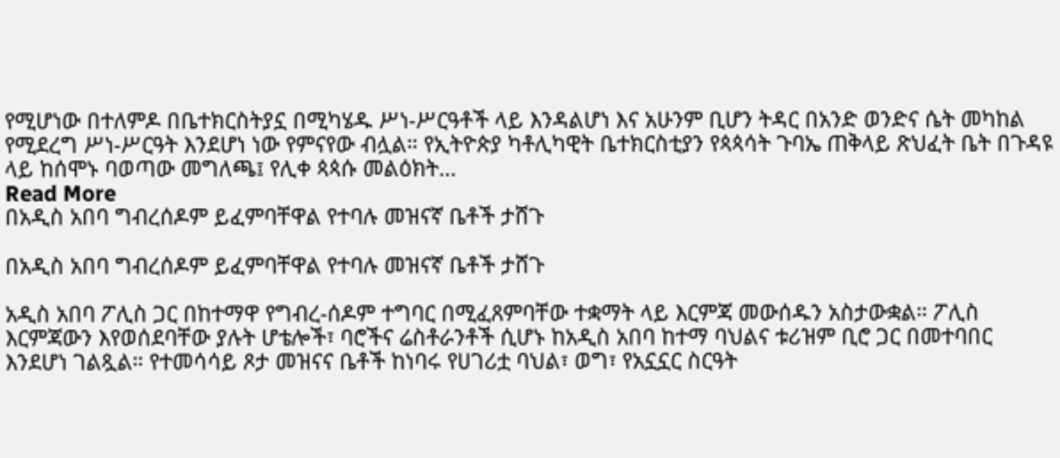የሚሆነው በተለምዶ በቤተክርስትያኗ በሚካሄዱ ሥነ-ሥርዓቶች ላይ እንዳልሆነ እና አሁንም ቢሆን ትዳር በአንድ ወንድና ሴት መካከል የሚደረግ ሥነ-ሥርዓት እንደሆነ ነው የምናየው ብሏል። የኢትዮጵያ ካቶሊካዊት ቤተክርስቲያን የጳጳሳት ጉባኤ ጠቅላይ ጽህፈት ቤት በጉዳዩ ላይ ከሰሞኑ ባወጣው መግለጫ፤ የሊቀ ጳጳሱ መልዕክት…
Read More
በአዲስ አበባ ግብረሰዶም ይፈምባቸዋል የተባሉ መዝናኛ ቤቶች ታሸጉ

በአዲስ አበባ ግብረሰዶም ይፈምባቸዋል የተባሉ መዝናኛ ቤቶች ታሸጉ

አዲስ አበባ ፖሊስ ጋር በከተማዋ የግብረ-ሰዶም ተግባር በሚፈጸምባቸው ተቋማት ላይ እርምጃ መውሰዱን አስታውቋል። ፖሊስ እርምጃውን እየወሰደባቸው ያሉት ሆቴሎች፣ ባሮችና ሬስቶራንቶች ሲሆኑ ከአዲስ አበባ ከተማ ባህልና ቱሪዝም ቢሮ ጋር በመተባበር እንደሆነ ገልጿል። የተመሳሳይ ጾታ መዝናና ቤቶች ከነባሩ የሀገሪቷ ባህል፣ ወግ፣ የአኗኗር ስርዓት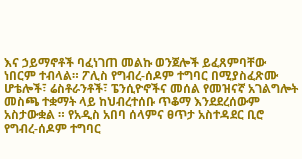እና ኃይማኖቶች ባፈነገጠ መልኩ ወንጀሎች ይፈጸምባቸው ነበርም ተብላል። ፖሊስ የግብረ-ሰዶም ተግባር በሚያስፈጽሙ ሆቴሎች፣ ሬስቶራንቶች፣ ፔንሲዮኖችና መሰል የመዝናኛ አገልግሎት መስጫ ተቋማት ላይ ከህብረተሰቡ ጥቆማ እንደደረሰውም አስታውቋል ። የአዲስ አበባ ሰላምና ፀጥታ አስተዳደር ቢሮ የግብረ-ሰዶም ተግባር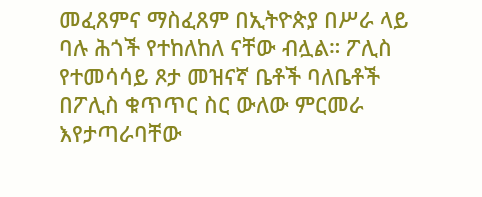መፈጸምና ማስፈጸም በኢትዮጵያ በሥራ ላይ ባሉ ሕጎች የተከለከለ ናቸው ብሏል። ፖሊስ የተመሳሳይ ጾታ መዝናኛ ቤቶች ባለቤቶች በፖሊስ ቁጥጥር ስር ውለው ምርመራ እየታጣራባቸው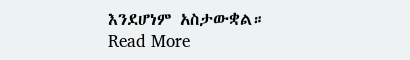እንደሆነም አስታውቋል።
Read More